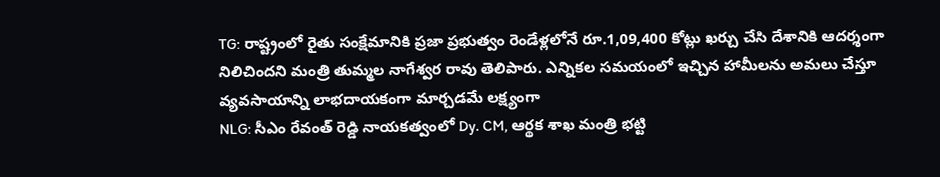TG: రాష్ట్రంలో రైతు సంక్షేమానికి ప్రజా ప్రభుత్వం రెండేళ్లలోనే రూ.1,09,400 కోట్లు ఖర్చు చేసి దేశానికి ఆదర్శంగా నిలిచిందని మంత్రి తుమ్మల నాగేశ్వర రావు తెలిపారు. ఎన్నికల సమయంలో ఇచ్చిన హామీలను అమలు చేస్తూ వ్యవసాయాన్ని లాభదాయకంగా మార్చడమే లక్ష్యంగా
NLG: సీఎం రేవంత్ రెడ్డి నాయకత్వంలో Dy. CM, ఆర్థక శాఖ మంత్రి భట్టి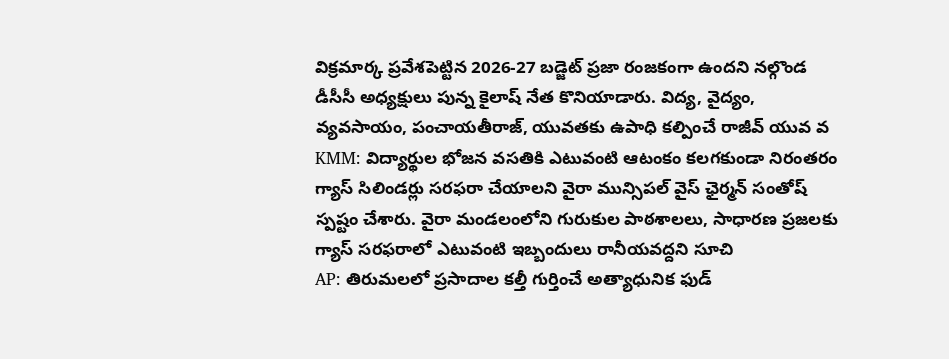విక్రమార్క ప్రవేశపెట్టిన 2026-27 బడ్జెట్ ప్రజా రంజకంగా ఉందని నల్గొండ డీసీసీ అధ్యక్షులు పున్న కైలాష్ నేత కొనియాడారు. విద్య, వైద్యం, వ్యవసాయం, పంచాయతీరాజ్, యువతకు ఉపాధి కల్పించే రాజీవ్ యువ వ
KMM: విద్యార్థుల భోజన వసతికి ఎటువంటి ఆటంకం కలగకుండా నిరంతరం గ్యాస్ సిలిండర్లు సరఫరా చేయాలని వైరా మున్సిపల్ వైస్ ఛైర్మన్ సంతోష్ స్పష్టం చేశారు. వైరా మండలంలోని గురుకుల పాఠశాలలు, సాధారణ ప్రజలకు గ్యాస్ సరఫరాలో ఎటువంటి ఇబ్బందులు రానీయవద్దని సూచి
AP: తిరుమలలో ప్రసాదాల కల్తీ గుర్తించే అత్యాధునిక ఫుడ్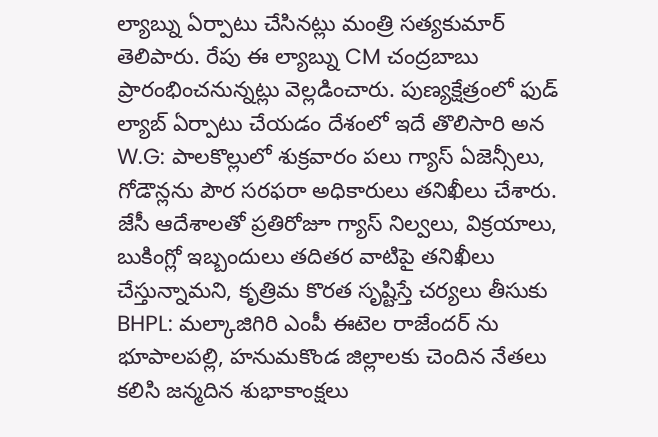ల్యాబ్ను ఏర్పాటు చేసినట్లు మంత్రి సత్యకుమార్ తెలిపారు. రేపు ఈ ల్యాబ్ను CM చంద్రబాబు ప్రారంభించనున్నట్లు వెల్లడించారు. పుణ్యక్షేత్రంలో ఫుడ్ ల్యాబ్ ఏర్పాటు చేయడం దేశంలో ఇదే తొలిసారి అన
W.G: పాలకొల్లులో శుక్రవారం పలు గ్యాస్ ఏజెన్సీలు, గోడౌన్లను పౌర సరఫరా అధికారులు తనిఖీలు చేశారు. జేసీ ఆదేశాలతో ప్రతిరోజూ గ్యాస్ నిల్వలు, విక్రయాలు, బుకింగ్లో ఇబ్బందులు తదితర వాటిపై తనిఖీలు చేస్తున్నామని, కృత్రిమ కొరత సృష్టిస్తే చర్యలు తీసుకు
BHPL: మల్కాజిగిరి ఎంపీ ఈటెల రాజేందర్ ను భూపాలపల్లి, హనుమకొండ జిల్లాలకు చెందిన నేతలు కలిసి జన్మదిన శుభాకాంక్షలు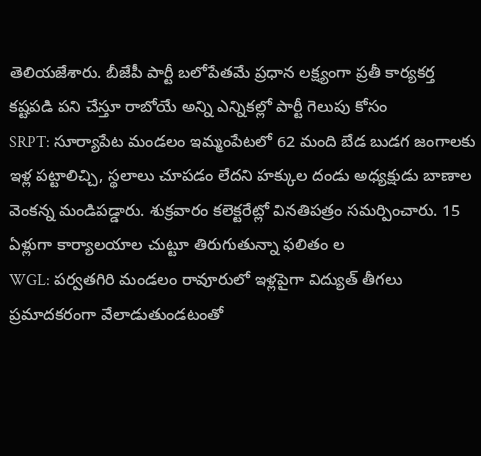తెలియజేశారు. బీజేపీ పార్టీ బలోపేతమే ప్రధాన లక్ష్యంగా ప్రతీ కార్యకర్త కష్టపడి పని చేస్తూ రాబోయే అన్ని ఎన్నికల్లో పార్టీ గెలుపు కోసం
SRPT: సూర్యాపేట మండలం ఇమ్మంపేటలో 62 మంది బేడ బుడగ జంగాలకు ఇళ్ల పట్టాలిచ్చి, స్థలాలు చూపడం లేదని హక్కుల దండు అధ్యక్షుడు బాణాల వెంకన్న మండిపడ్డారు. శుక్రవారం కలెక్టరేట్లో వినతిపత్రం సమర్పించారు. 15 ఏళ్లుగా కార్యాలయాల చుట్టూ తిరుగుతున్నా ఫలితం ల
WGL: పర్వతగిరి మండలం రావూరులో ఇళ్లపైగా విద్యుత్ తీగలు ప్రమాదకరంగా వేలాడుతుండటంతో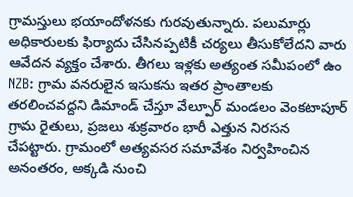గ్రామస్తులు భయాందోళనకు గురవుతున్నారు. పలుమార్లు అధికారులకు ఫిర్యాదు చేసినప్పటికీ చర్యలు తీసుకోలేదని వారు ఆవేదన వ్యక్తం చేశారు. తీగలు ఇళ్లకు అత్యంత సమీపంలో ఉం
NZB: గ్రామ వనరులైన ఇసుకను ఇతర ప్రాంతాలకు తరలించవద్దని డిమాండ్ చేస్తూ వేల్పూర్ మండలం వెంకటాపూర్ గ్రామ రైతులు, ప్రజలు శుక్రవారం భారీ ఎత్తున నిరసన చేపట్టారు. గ్రామంలో అత్యవసర సమావేశం నిర్వహించిన అనంతరం, అక్కడి నుంచి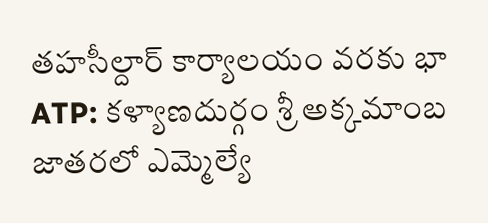తహసీల్దార్ కార్యాలయం వరకు భా
ATP: కళ్యాణదుర్గం శ్రీ అక్కమాంబ జాతరలో ఎమ్మెల్యే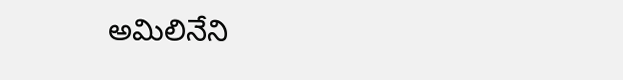అమిలినేని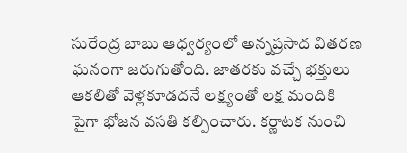సురేంద్ర బాబు ఆధ్వర్యంలో అన్నప్రసాద వితరణ ఘనంగా జరుగుతోంది. జాతరకు వచ్చే భక్తులు ఆకలితో వెళ్లకూడదనే లక్ష్యంతో లక్ష మందికి పైగా భోజన వసతి కల్పించారు. కర్ణాటక నుంచి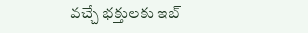వచ్చే భక్తులకు ఇబ్